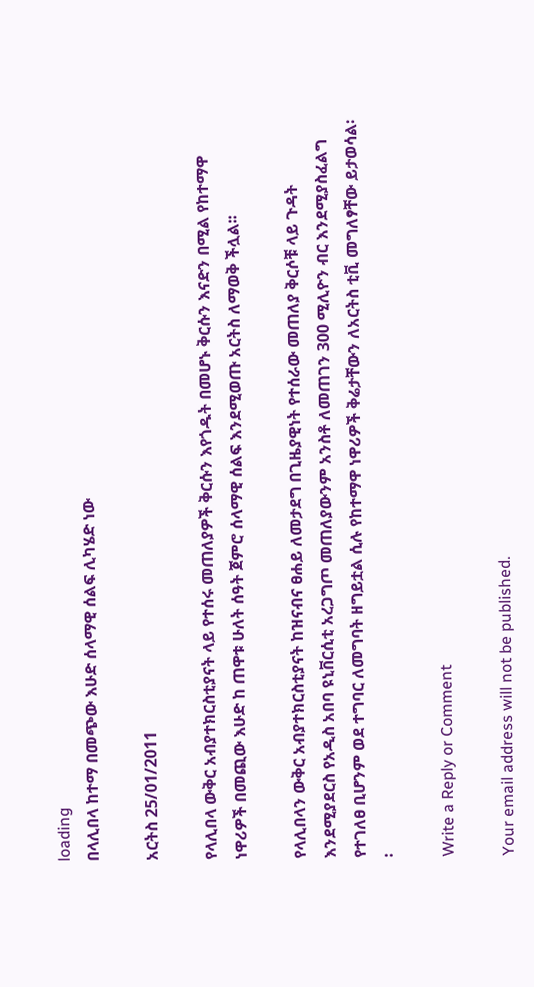loading
በላሊበላ ከተማ በመጭው እሁድ ሰላማዊ ሰልፍ ሊካሄድ ነው

አርትስ 25/01/2011

የላሊበላ ውቅር አብያተክርስቲያናት ላይ የተሰሩ መጠለያዎች ቅርሱን እየጎዱት በመሆኑ ቅርሱን እናድን በሚል የከተማዋ ነዋሪዎች በመጪው እሁድ ከ ጠዋቱ ሁለት ሰዓት ጀምሮ ሰላማዊ ሰልፍ እንደሚወጡ አርትስ ለማወቅ ችሏል፡፡

የላሊበላን ውቅር አብያተክርስቲያናት ከዝናብና ፀሐይ ለመታደግ በጊዜያዊነት የተሰራው መጠለያ ቅርሶቹ ላይ ጉዳት እንደሚያደርስ የአዲስ አበባ ዩኒቨርሲቲ አረጋግጦ መጠለያውንም አንስቶ ለመጠገን 300 ሚሊዮን ብር እንደሚያስፈልግ የተገለፀ ቢሆንም ወደ ተግባር ለመግባት ዘግይቷል ሲሉ የከተማዋ ነዋሪዎች ቅሬታቸውን ለአርትስ ቲቪ መግለፃቸው ይታወሳል፡፡

Write a Reply or Comment

Your email address will not be published.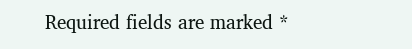Required fields are marked *